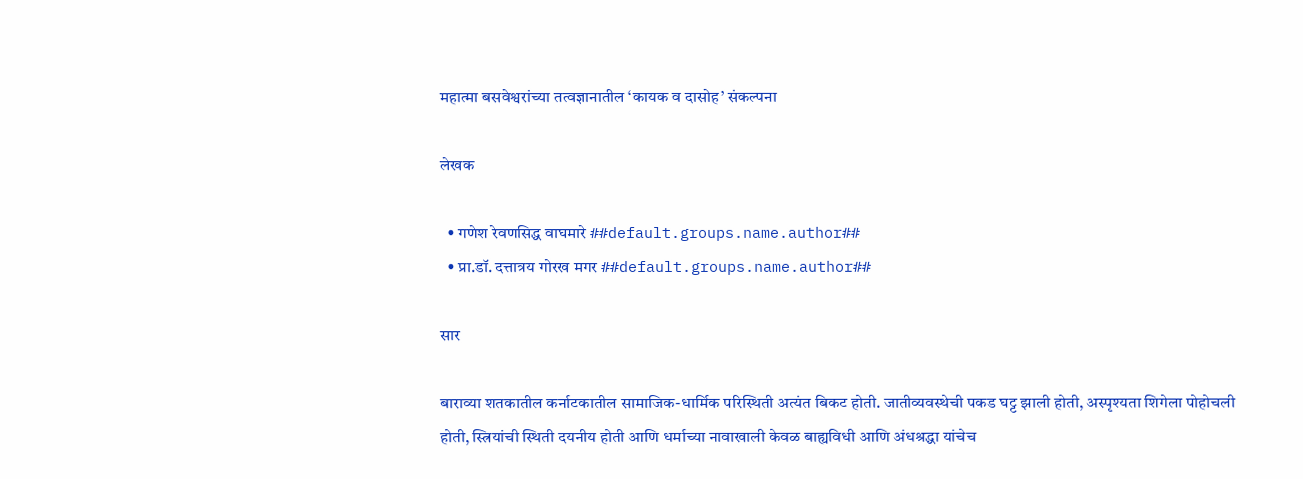महात्मा बसवेश्वरांच्या तत्वज्ञानातील ‘कायक व दासोह’ संकल्पना

लेखक

  • गणेश रेवणसिद्ध वाघमारे ##default.groups.name.author##
  • प्रा.डॉ. दत्तात्रय गोरख मगर ##default.groups.name.author##

सार

बाराव्या शतकातील कर्नाटकातील सामाजिक-धार्मिक परिस्थिती अत्यंत बिकट होती. जातीव्यवस्थेची पकड घट्ट झाली होती, अस्पृश्यता शिगेला पोहोचली होती, स्त्रियांची स्थिती दयनीय होती आणि धर्माच्या नावाखाली केवळ बाह्यविधी आणि अंधश्रद्धा यांचेच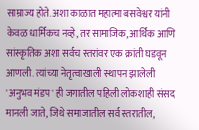साम्राज्य होते. अशा काळात महात्मा बसवेश्वर यांनी केवळ धार्मिकच नव्हे, तर सामाजिक, आर्थिक आणि सांस्कृतिक अशा सर्वच स्तरांवर एक क्रांती घडवून आणली. त्यांच्या नेतृत्वाखाली स्थापन झालेली 'अनुभव मंडप' ही जगातील पहिली लोकशाही संसद मानली जाते, जिथे समाजातील सर्व स्तरातील,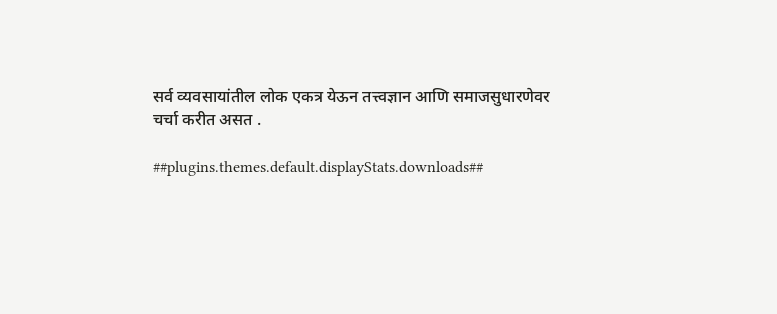सर्व व्यवसायांतील लोक एकत्र येऊन तत्त्वज्ञान आणि समाजसुधारणेवर चर्चा करीत असत .

##plugins.themes.default.displayStats.downloads##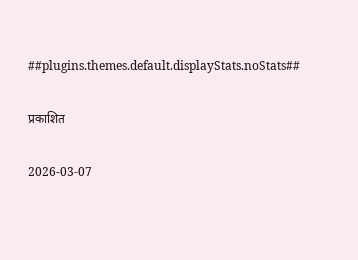##plugins.themes.default.displayStats.noStats##

प्रकाशित

2026-03-07